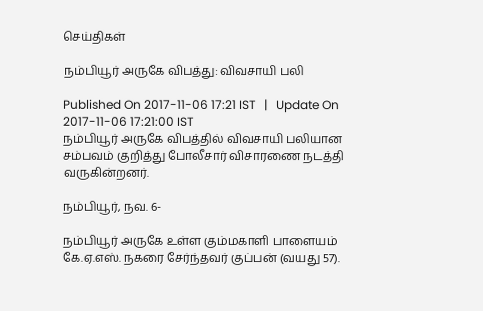செய்திகள்

நம்பியூர் அருகே விபத்து: விவசாயி பலி

Published On 2017-11-06 17:21 IST   |   Update On 2017-11-06 17:21:00 IST
நம்பியூர் அருகே விபத்தில் விவசாயி பலியான சம்பவம் குறித்து போலீசார் விசாரணை நடத்தி வருகின்றனர்.

நம்பியூர், நவ. 6-

நம்பியூர் அருகே உள்ள கும்மகாளி பாளையம் கே.ஏ.எஸ். நகரை சேர்ந்தவர் குப்பன் (வயது 57).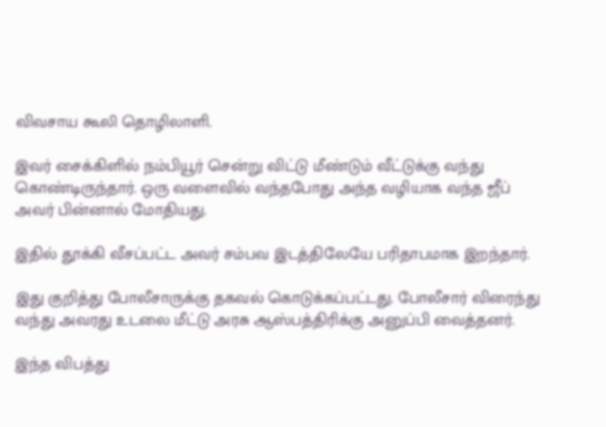விவசாய கூலி தொழிலாளி.

இவர் சைக்கிளில் நம்பியூர் சென்று விட்டு மீண்டும் வீட்டுக்கு வந்து கொண்டிருந்தார். ஒரு வளைவில் வந்தபோது அந்த வழியாக வந்த ஜீப் அவர் பின்னால் மோதியது.

இதில் தூக்கி வீசப்பட்ட அவர் சம்பவ இடத்திலேயே பரிதாபமாக இறந்தார்.

இது குறித்து போலீசாருக்கு தகவல் கொடுக்கப்பட்டது. போலீசார் விரைந்து வந்து அவரது உடலை மீட்டு அரசு ஆஸ்பத்திரிக்கு அனுப்பி வைத்தனர்.

இந்த விபத்து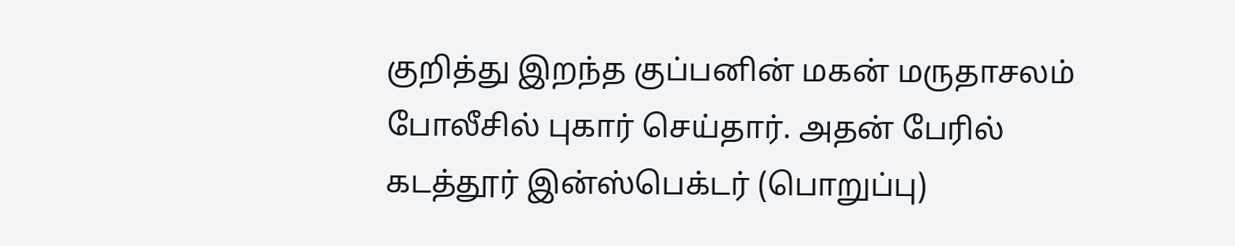குறித்து இறந்த குப்பனின் மகன் மருதாசலம் போலீசில் புகார் செய்தார். அதன் பேரில் கடத்தூர் இன்ஸ்பெக்டர் (பொறுப்பு)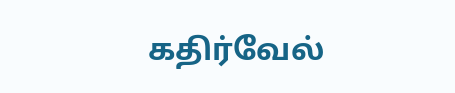கதிர்வேல்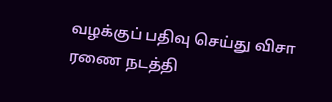வழக்குப் பதிவு செய்து விசா ரணை நடத்தி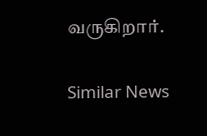வருகிறார்.

Similar News